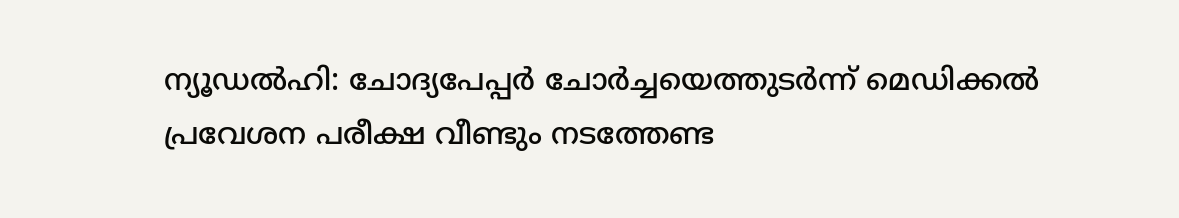ന്യൂഡൽഹി: ചോദ്യപേപ്പർ ചോർച്ചയെത്തുടർന്ന് മെഡിക്കൽ പ്രവേശന പരീക്ഷ വീണ്ടും നടത്തേണ്ട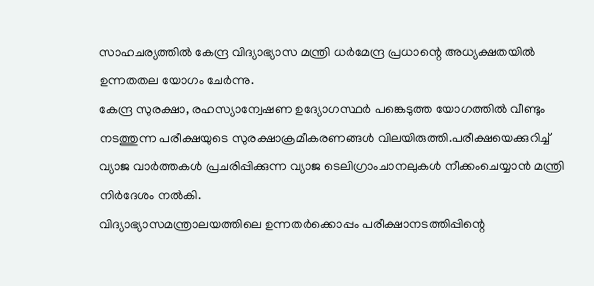സാഹചര്യത്തിൽ കേന്ദ്ര വിദ്യാഭ്യാസ മന്ത്രി ധർമേന്ദ്ര പ്രധാന്റെ അധ്യക്ഷതയിൽ ഉന്നതതല യോഗം ചേർന്നു.
കേന്ദ്ര സുരക്ഷാ, രഹസ്യാന്വേഷണ ഉദ്യോഗസ്ഥർ പങ്കെടുത്ത യോഗത്തിൽ വീണ്ടും നടത്തുന്ന പരീക്ഷയുടെ സുരക്ഷാക്രമീകരണങ്ങൾ വിലയിരുത്തി.പരീക്ഷയെക്കുറിച്ച് വ്യാജ വാർത്തകൾ പ്രചരിപ്പിക്കുന്ന വ്യാജ ടെലിഗ്രാംചാനലുകൾ നീക്കംചെയ്യാൻ മന്ത്രി നിർദേശം നൽകി.
വിദ്യാഭ്യാസമന്ത്രാലയത്തിലെ ഉന്നതർക്കൊപ്പം പരീക്ഷാനടത്തിപ്പിന്റെ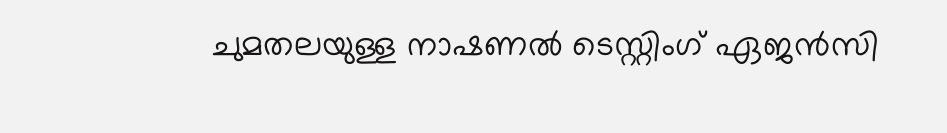ചുമതലയുള്ള നാഷണൽ ടെസ്റ്റിംഗ് ഏജൻസി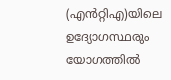(എൻറ്റിഎ)യിലെ ഉദ്യോഗസ്ഥരും യോഗത്തിൽ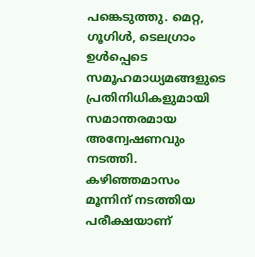പങ്കെടുത്തു. മെറ്റ, ഗൂഗിൾ, ടെലഗ്രാം ഉൾപ്പെടെ സമൂഹമാധ്യമങ്ങളുടെ പ്രതിനിധികളുമായി സമാന്തരമായ അന്വേഷണവും നടത്തി.
കഴിഞ്ഞമാസം മൂന്നിന് നടത്തിയ പരീക്ഷയാണ്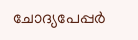ചോദ്യപേപ്പർ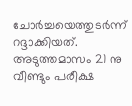ചോർച്ചയെത്തുടർന്ന് റദ്ദാക്കിയത്. അടുത്തമാസം 21 നു വീണ്ടും പരീക്ഷ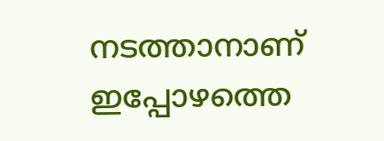നടത്താനാണ് ഇപ്പോഴത്തെ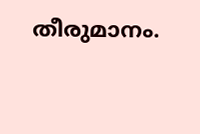തീരുമാനം.